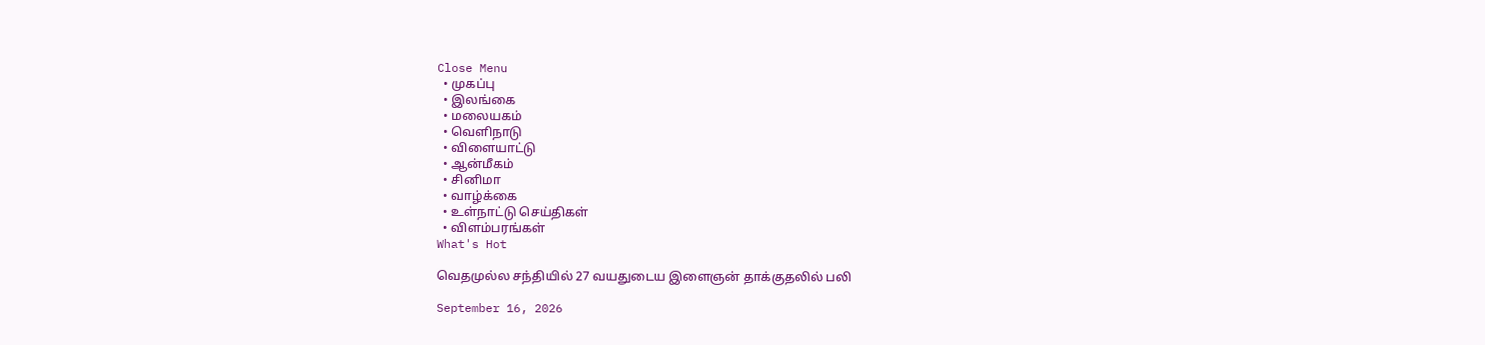Close Menu
  • முகப்பு
  • இலங்கை
  • மலையகம்
  • வெளிநாடு
  • விளையாட்டு
  • ஆன்மீகம்
  • சினிமா
  • வாழ்க்கை
  • உள்நாட்டு செய்திகள்
  • விளம்பரங்கள்
What's Hot

வெதமுல்ல சந்தியில் 27 வயதுடைய இளைஞன் தாக்குதலில் பலி

September 16, 2026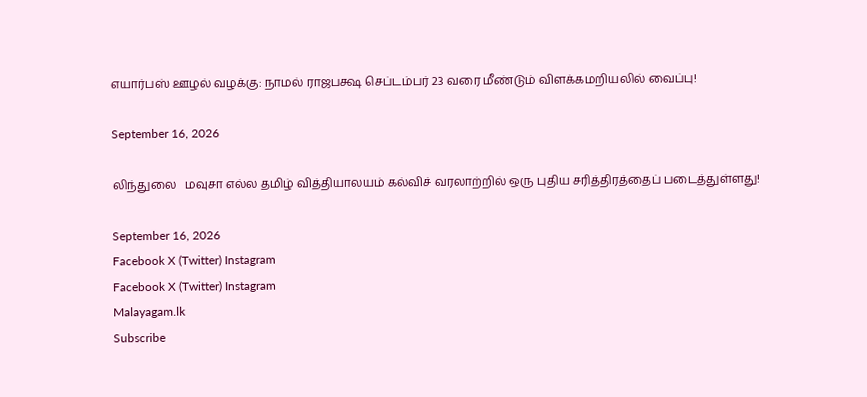எயார்பஸ் ஊழல் வழக்கு: நாமல் ராஜபக்ஷ செப்டம்பர் 23 வரை மீண்டும் விளக்கமறியலில் வைப்பு!

September 16, 2026

லிந்துலை   மவுசா எல்ல தமிழ் வித்தியாலயம் கல்விச் வரலாற்றில் ஒரு புதிய சரித்திரத்தைப் படைத்துள்ளது!

September 16, 2026
Facebook X (Twitter) Instagram
Facebook X (Twitter) Instagram
Malayagam.lk
Subscribe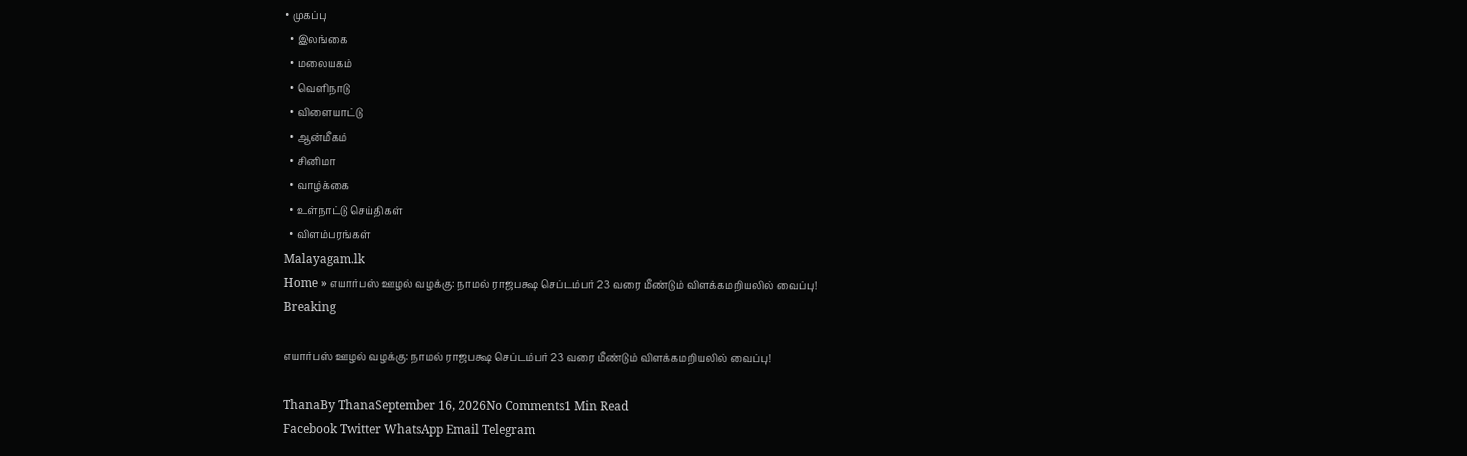• முகப்பு
  • இலங்கை
  • மலையகம்
  • வெளிநாடு
  • விளையாட்டு
  • ஆன்மீகம்
  • சினிமா
  • வாழ்க்கை
  • உள்நாட்டு செய்திகள்
  • விளம்பரங்கள்
Malayagam.lk
Home » எயார்பஸ் ஊழல் வழக்கு: நாமல் ராஜபக்ஷ செப்டம்பர் 23 வரை மீண்டும் விளக்கமறியலில் வைப்பு!
Breaking

எயார்பஸ் ஊழல் வழக்கு: நாமல் ராஜபக்ஷ செப்டம்பர் 23 வரை மீண்டும் விளக்கமறியலில் வைப்பு!

ThanaBy ThanaSeptember 16, 2026No Comments1 Min Read
Facebook Twitter WhatsApp Email Telegram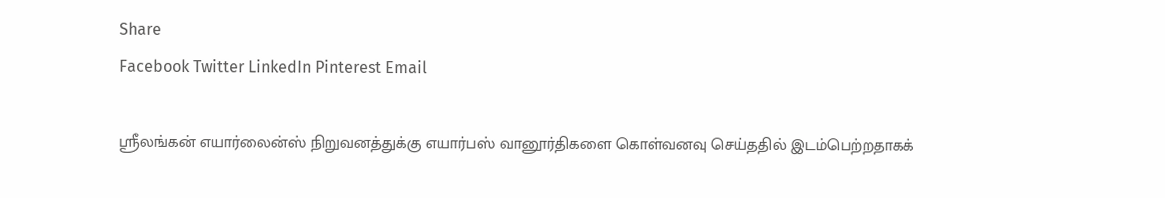Share
Facebook Twitter LinkedIn Pinterest Email

ஸ்ரீலங்கன் எயார்லைன்ஸ் நிறுவனத்துக்கு எயார்பஸ் வானூர்திகளை கொள்வனவு செய்ததில் இடம்பெற்றதாகக்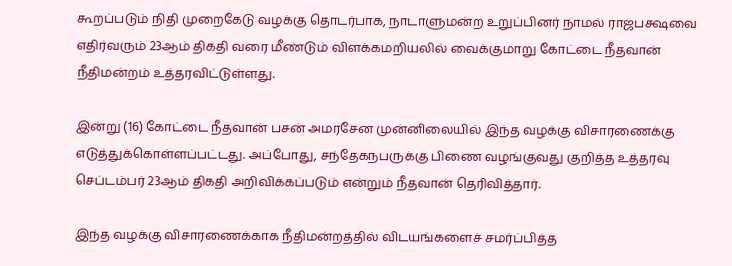கூறப்படும் நிதி முறைகேடு வழக்கு தொடர்பாக, நாடாளுமன்ற உறுப்பினர் நாமல் ராஜபக்ஷவை எதிர்வரும் 23ஆம் திகதி வரை மீண்டும் விளக்கமறியலில் வைக்குமாறு கோட்டை நீதவான் நீதிமன்றம் உத்தரவிட்டுள்ளது.

இன்று (16) கோட்டை நீதவான் பசன் அமரசேன முன்னிலையில் இந்த வழக்கு விசாரணைக்கு எடுத்துக்கொள்ளப்பட்டது. அப்போது, சந்தேகநபருக்கு பிணை வழங்குவது குறித்த உத்தரவு செப்டம்பர் 23ஆம் திகதி அறிவிக்கப்படும் என்றும் நீதவான் தெரிவித்தார்.

இந்த வழக்கு விசாரணைக்காக நீதிமன்றத்தில் விடயங்களைச் சமர்ப்பித்த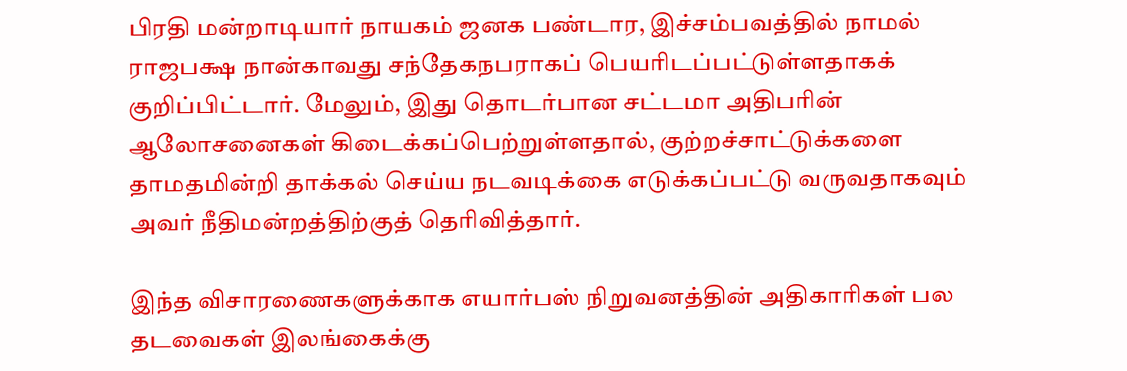பிரதி மன்றாடியார் நாயகம் ஜனக பண்டார, இச்சம்பவத்தில் நாமல் ராஜபக்ஷ நான்காவது சந்தேகநபராகப் பெயரிடப்பட்டுள்ளதாகக் குறிப்பிட்டார். மேலும், இது தொடர்பான சட்டமா அதிபரின் ஆலோசனைகள் கிடைக்கப்பெற்றுள்ளதால், குற்றச்சாட்டுக்களை தாமதமின்றி தாக்கல் செய்ய நடவடிக்கை எடுக்கப்பட்டு வருவதாகவும் அவர் நீதிமன்றத்திற்குத் தெரிவித்தார்.

இந்த விசாரணைகளுக்காக எயார்பஸ் நிறுவனத்தின் அதிகாரிகள் பல தடவைகள் இலங்கைக்கு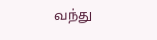வந்து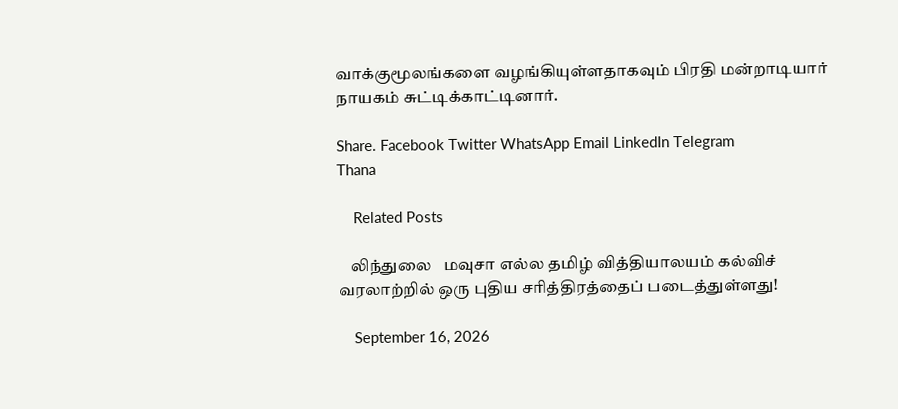வாக்குமூலங்களை வழங்கியுள்ளதாகவும் பிரதி மன்றாடியார் நாயகம் சுட்டிக்காட்டினார்.

Share. Facebook Twitter WhatsApp Email LinkedIn Telegram
Thana

    Related Posts

    லிந்துலை   மவுசா எல்ல தமிழ் வித்தியாலயம் கல்விச் வரலாற்றில் ஒரு புதிய சரித்திரத்தைப் படைத்துள்ளது!

    September 16, 2026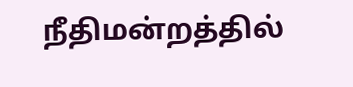நீதிமன்றத்தில்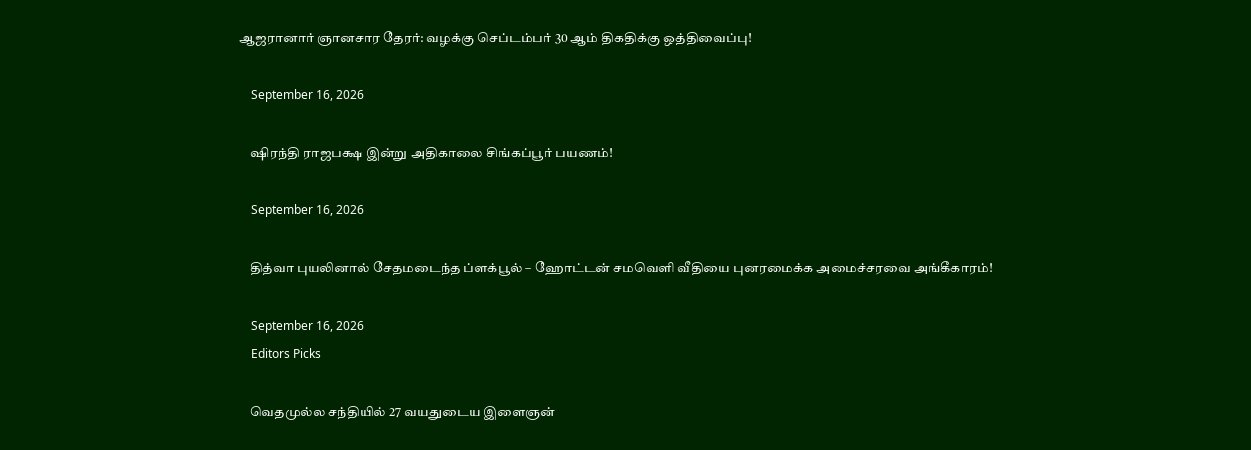ஆஜரானார் ஞானசார தேரர்: வழக்கு செப்டம்பர் 30 ஆம் திகதிக்கு ஒத்திவைப்பு!

    September 16, 2026

    ஷிரந்தி ராஜபக்ஷ இன்று அதிகாலை சிங்கப்பூர் பயணம்!

    September 16, 2026

    தித்வா புயலினால் சேதமடைந்த ப்ளக்பூல் – ஹோட்டன் சமவெளி வீதியை புனரமைக்க அமைச்சரவை அங்கீகாரம்!

    September 16, 2026
    Editors Picks

    வெதமுல்ல சந்தியில் 27 வயதுடைய இளைஞன்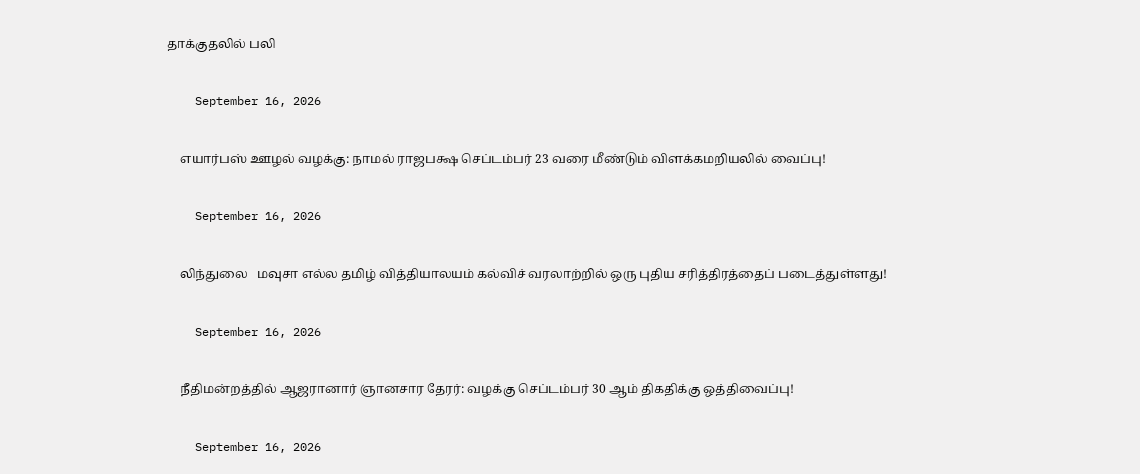தாக்குதலில் பலி

    September 16, 2026

    எயார்பஸ் ஊழல் வழக்கு: நாமல் ராஜபக்ஷ செப்டம்பர் 23 வரை மீண்டும் விளக்கமறியலில் வைப்பு!

    September 16, 2026

    லிந்துலை   மவுசா எல்ல தமிழ் வித்தியாலயம் கல்விச் வரலாற்றில் ஒரு புதிய சரித்திரத்தைப் படைத்துள்ளது!

    September 16, 2026

    நீதிமன்றத்தில் ஆஜரானார் ஞானசார தேரர்: வழக்கு செப்டம்பர் 30 ஆம் திகதிக்கு ஒத்திவைப்பு!

    September 16, 2026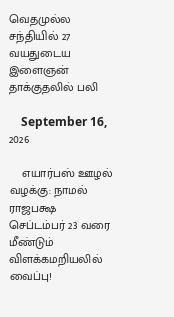வெதமுல்ல சந்தியில் 27 வயதுடைய இளைஞன் தாக்குதலில் பலி

    September 16, 2026

    எயார்பஸ் ஊழல் வழக்கு: நாமல் ராஜபக்ஷ செப்டம்பர் 23 வரை மீண்டும் விளக்கமறியலில் வைப்பு!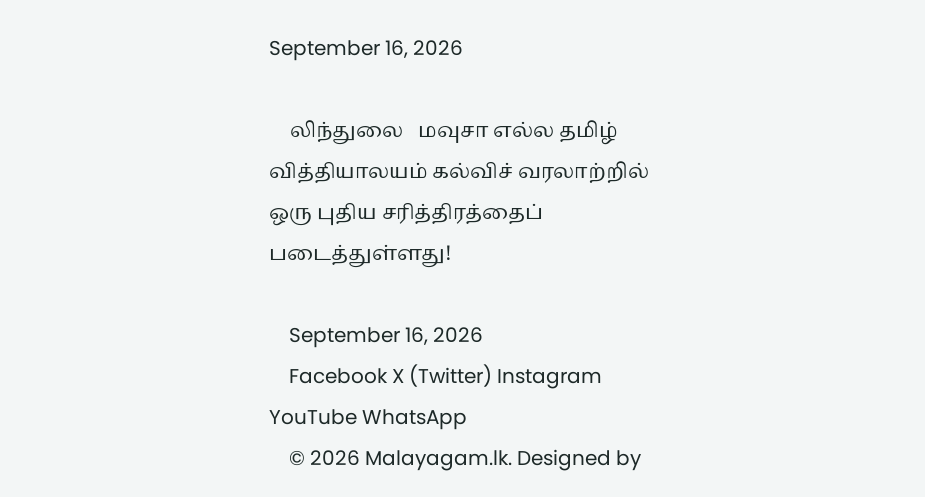September 16, 2026

    லிந்துலை   மவுசா எல்ல தமிழ் வித்தியாலயம் கல்விச் வரலாற்றில் ஒரு புதிய சரித்திரத்தைப் படைத்துள்ளது!

    September 16, 2026
    Facebook X (Twitter) Instagram YouTube WhatsApp
    © 2026 Malayagam.lk. Designed by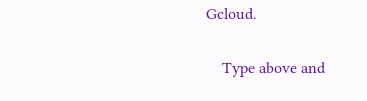Gcloud.

    Type above and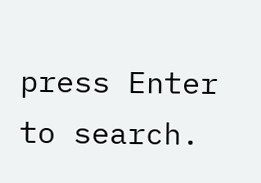press Enter to search.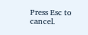Press Esc to cancel.